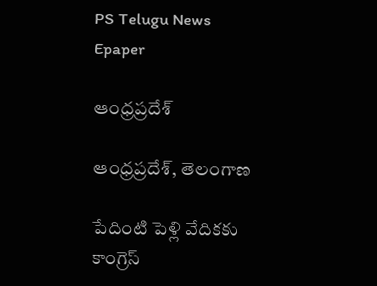PS Telugu News
Epaper

ఆంధ్రప్రదేశ్

ఆంధ్రప్రదేశ్, తెలంగాణ

పేదింటి పెళ్లి వేదికకు కాంగ్రెస్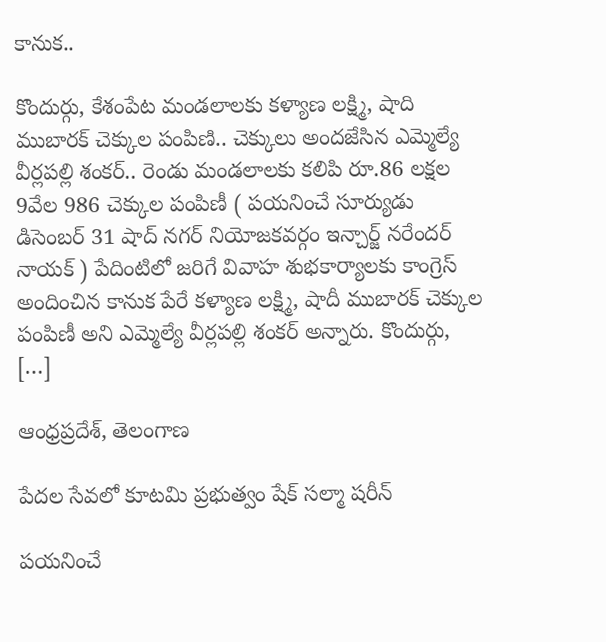కానుక..

కొందుర్గు, కేశంపేట మండలాలకు కళ్యాణ లక్ష్మి, షాది ముబారక్ చెక్కుల పంపిణి.. చెక్కులు అందజేసిన ఎమ్మెల్యే వీర్లపల్లి శంకర్.. రెండు మండలాలకు కలిపి రూ.86 లక్షల 9వేల 986 చెక్కుల పంపిణీ ( పయనించే సూర్యుడు డిసెంబర్ 31 షాద్ నగర్ నియోజకవర్గం ఇన్చార్జ్ నరేందర్ నాయక్ ) పేదింటిలో జరిగే వివాహ శుభకార్యాలకు కాంగ్రెస్ అందించిన కానుక పేరే కళ్యాణ లక్ష్మి, షాదీ ముబారక్ చెక్కుల పంపిణీ అని ఎమ్మెల్యే వీర్లపల్లి శంకర్ అన్నారు. కొందుర్గు, […]

ఆంధ్రప్రదేశ్, తెలంగాణ

పేదల సేవలో కూటమి ప్రభుత్వం షేక్ సల్మా షరీన్

పయనించే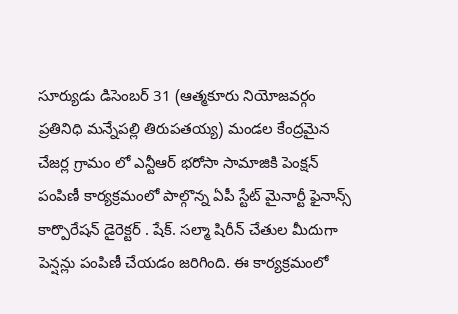సూర్యుడు డిసెంబర్ 31 (ఆత్మకూరు నియోజవర్గం ప్రతినిధి మన్నేపల్లి తిరుపతయ్య) మండల కేంద్రమైన చేజర్ల గ్రామం లో ఎన్టీఆర్ భరోసా సామాజికి పెంక్షన్ పంపిణీ కార్యక్రమంలో పాల్గొన్న ఏపీ స్టేట్ మైనార్టీ ఫైనాన్స్ కార్పొరేషన్ డైరెక్టర్ . షేక్. సల్మా షిరీన్ చేతుల మీదుగా పెన్షన్లు పంపిణీ చేయడం జరిగింది. ఈ కార్యక్రమంలో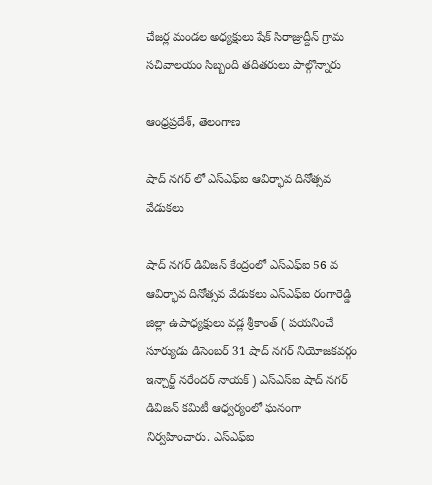చేజర్ల మండల అధ్యక్షులు షేక్ సిరాజ్రుద్దీన్ గ్రామ సచివాలయం సిబ్బంది తదితరులు పాల్గొన్నారు

ఆంధ్రప్రదేశ్, తెలంగాణ

షాద్ నగర్ లో ఎస్ఎఫ్ఐ ఆవిర్భావ దినోత్సవ వేడుకలు

షాద్ నగర్ డివిజన్ కేంద్రంలో ఎస్ఎఫ్ఐ 56 వ ఆవిర్భావ దినోత్సవ వేడుకలు ఎస్ఎఫ్ఐ రంగారెడ్డి జిల్లా ఉపాధ్యక్షులు వడ్ల శ్రీకాంత్ ( పయనించే సూర్యుడు డిసెంబర్ 31 షాద్ నగర్ నియోజకవర్గం ఇన్చార్జ్ నరేందర్ నాయక్ ) ఎస్ఎస్ఐ షాద్ నగర్ డివిజన్ కమిటీ ఆధ్వర్యంలో ఘనంగా నిర్వహించారు. ఎస్ఎఫ్ఐ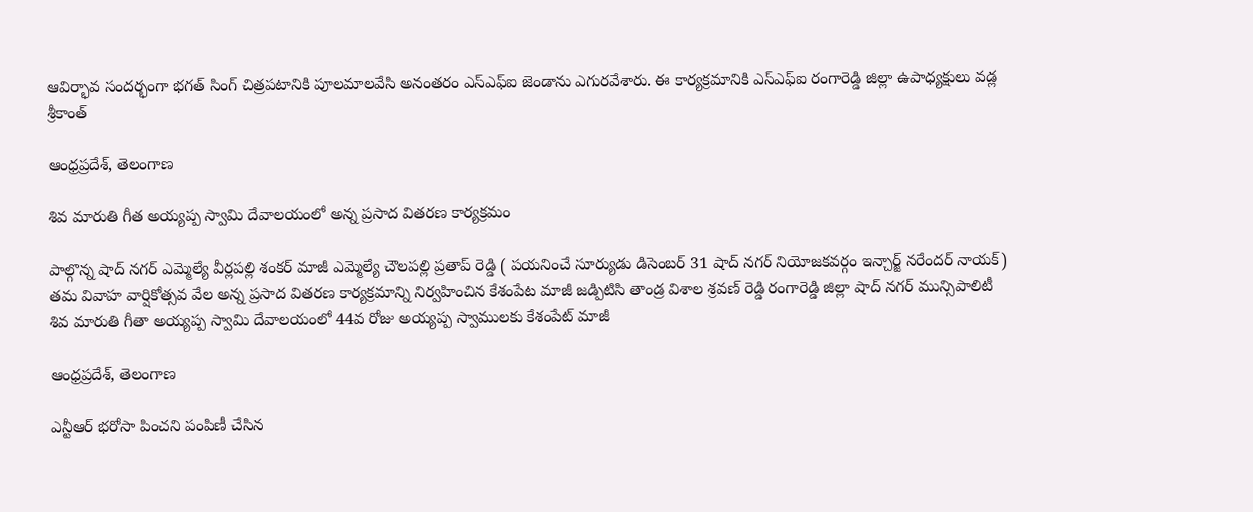ఆవిర్భావ సందర్భంగా భగత్ సింగ్ చిత్రపటానికి పూలమాలవేసి అనంతరం ఎస్ఎఫ్ఐ జెండాను ఎగురవేశారు. ఈ కార్యక్రమానికి ఎస్ఎఫ్ఐ రంగారెడ్డి జిల్లా ఉపాధ్యక్షులు వడ్ల శ్రీకాంత్

ఆంధ్రప్రదేశ్, తెలంగాణ

శివ మారుతి గీత అయ్యప్ప స్వామి దేవాలయంలో అన్న ప్రసాద వితరణ కార్యక్రమం

పాల్గొన్న షాద్ నగర్ ఎమ్మెల్యే వీర్లపల్లి శంకర్ మాజీ ఎమ్మెల్యే చౌలపల్లి ప్రతాప్ రెడ్డి ( పయనించే సూర్యుడు డిసెంబర్ 31 షాద్ నగర్ నియోజకవర్గం ఇన్చార్జ్ నరేందర్ నాయక్) తమ వివాహ వార్షికోత్సవ వేల అన్న ప్రసాద వితరణ కార్యక్రమాన్ని నిర్వహించిన కేశంపేట మాజీ జడ్పిటిసి తాండ్ర విశాల శ్రవణ్ రెడ్డి రంగారెడ్డి జిల్లా షాద్ నగర్ మున్సిపాలిటీ శివ మారుతి గీతా అయ్యప్ప స్వామి దేవాలయంలో 44వ రోజు అయ్యప్ప స్వాములకు కేశంపేట్ మాజీ

ఆంధ్రప్రదేశ్, తెలంగాణ

ఎన్టీఆర్ భరోసా పించని పంపిణీ చేసిన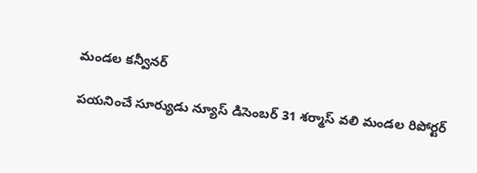మండల కన్వీనర్

పయనించే సూర్యుడు న్యూస్ డిసెంబర్ 31 శర్మాస్ వలి మండల రిపోర్టర్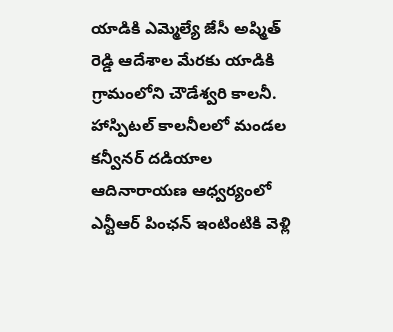యాడికి ఎమ్మెల్యే జేసీ అష్మిత్ రెడ్డి ఆదేశాల మేరకు యాడికి గ్రామంలోని చౌడేశ్వరి కాలనీ. హాస్పిటల్ కాలనీలలో మండల కన్వీనర్ దడియాల ఆదినారాయణ ఆధ్వర్యంలో ఎన్టీఆర్ పింఛన్ ఇంటింటికి వెళ్లి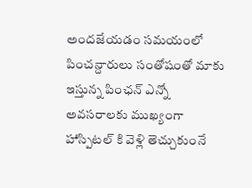అందజేయడం సమయంలో పించన్దారులు సంతోషంతో మాకు ఇస్తున్న పింఛన్ ఎన్నో అవసరాలకు ముఖ్యంగా హాస్పిటల్ కి వెళ్లి తెచ్చుకుంనే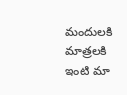మందులకి మాత్రలకి ఇంటి మా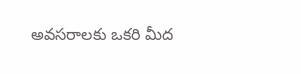అవసరాలకు ఒకరి మీద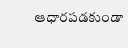ఆధారపడకుండా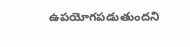ఉపయోగపడుతుందని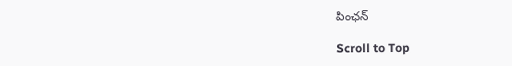పింఛన్

Scroll to Top